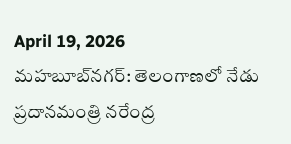April 19, 2026
మహబూబ్‌నగర్: తెలంగాణలో నేడు ప్రదానమంత్రి నరేంద్ర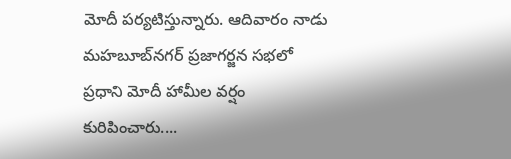మోదీ పర్యటిస్తున్నారు. ఆదివారం నాడు మహబూబ్‌నగర్ ప్రజాగర్జన సభలో ప్రధాని మోదీ హామీల వర్షం కురిపించారు....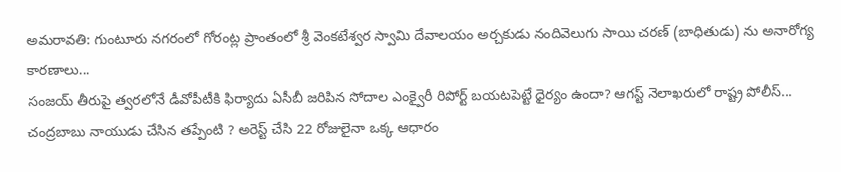అమరావతి: గుంటూరు నగరంలో గోరంట్ల ప్రాంతంలో శ్రీ వెంకటేశ్వర స్వామి దేవాలయం అర్చకుడు నందివెలుగు సాయి చరణ్ (బాధితుడు) ను అనారోగ్య కారణాలు...
సంజయ్ తీరుపై త్వరలోనే డీవోపీటీకి ఫిర్యాదు ఏసీబీ జరిపిన సోదాల ఎంక్వైరీ రిపోర్ట్ బయటపెట్టే ధైర్యం ఉందా? ఆగస్ట్ నెలాఖరులో రాష్ట్ర పోలీస్...
చంద్రబాబు నాయుడు చేసిన తప్పేంటి ? అరెస్ట్ చేసి 22 రోజులైనా ఒక్క ఆధారం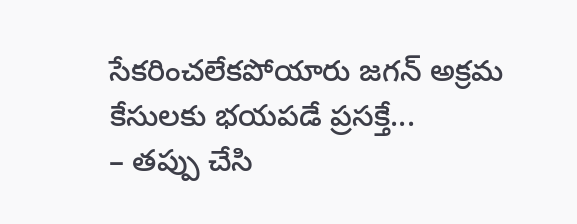సేకరించలేకపోయారు జగన్ అక్రమ కేసులకు భయపడే ప్రసక్తే...
– తప్పు చేసి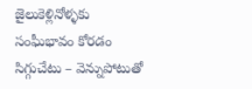జైలుకెళ్లినోళ్ళకు సంఘీభావం కోరడం సిగ్గుచేటు – వెన్నుపోటుతో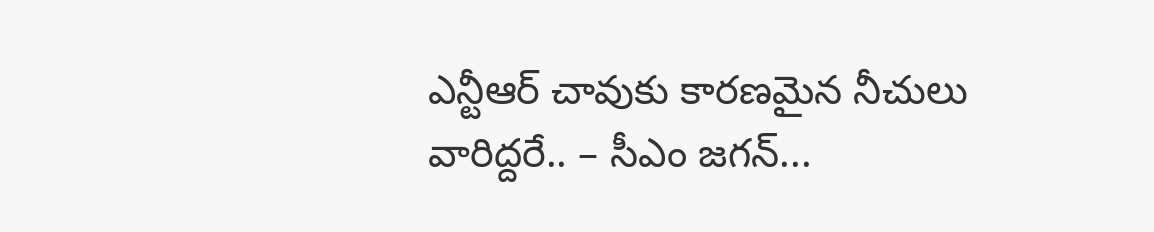ఎన్టీఆర్‌ చావుకు కారణమైన నీచులు వారిద్దరే.. – సీఎం జగన్...